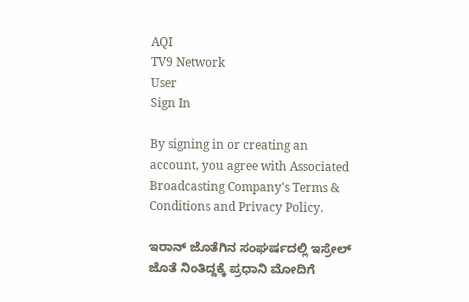AQI
TV9 Network
User
Sign In

By signing in or creating an account, you agree with Associated Broadcasting Company's Terms & Conditions and Privacy Policy.

ಇರಾನ್ ಜೊತೆಗಿನ ಸಂಘರ್ಷದಲ್ಲಿ ಇಸ್ರೇಲ್ ಜೊತೆ ನಿಂತಿದ್ದಕ್ಕೆ ಪ್ರಧಾನಿ ಮೋದಿಗೆ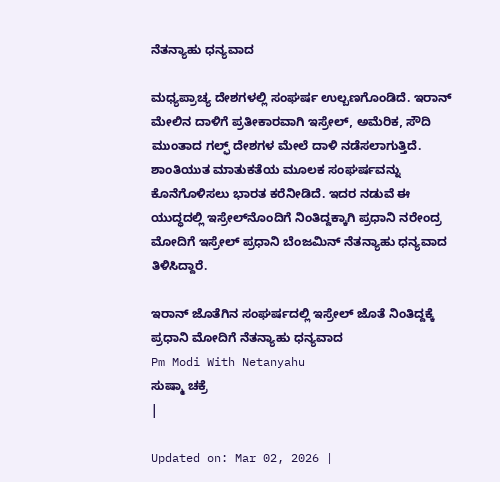ನೆತನ್ಯಾಹು ಧನ್ಯವಾದ

ಮಧ್ಯಪ್ರಾಚ್ಯ ದೇಶಗಳಲ್ಲಿ ಸಂಘರ್ಷ ಉಲ್ಬಣಗೊಂಡಿದೆ. ಇರಾನ್ ಮೇಲಿನ ದಾಳಿಗೆ ಪ್ರತೀಕಾರವಾಗಿ ಇಸ್ರೇಲ್, ಅಮೆರಿಕ, ಸೌದಿ ಮುಂತಾದ ಗಲ್ಫ್ ದೇಶಗಳ ಮೇಲೆ ದಾಳಿ ನಡೆಸಲಾಗುತ್ತಿದೆ. ಶಾಂತಿಯುತ ಮಾತುಕತೆಯ ಮೂಲಕ ಸಂಘರ್ಷವನ್ನು ಕೊನೆಗೊಳಿಸಲು ಭಾರತ ಕರೆನೀಡಿದೆ. ಇದರ ನಡುವೆ ಈ ಯುದ್ಧದಲ್ಲಿ ಇಸ್ರೇಲ್‌ನೊಂದಿಗೆ ನಿಂತಿದ್ದಕ್ಕಾಗಿ ಪ್ರಧಾನಿ ನರೇಂದ್ರ ಮೋದಿಗೆ ಇಸ್ರೇಲ್ ಪ್ರಧಾನಿ ಬೆಂಜಮಿನ್ ನೆತನ್ಯಾಹು ಧನ್ಯವಾದ ತಿಳಿಸಿದ್ದಾರೆ.

ಇರಾನ್ ಜೊತೆಗಿನ ಸಂಘರ್ಷದಲ್ಲಿ ಇಸ್ರೇಲ್ ಜೊತೆ ನಿಂತಿದ್ದಕ್ಕೆ ಪ್ರಧಾನಿ ಮೋದಿಗೆ ನೆತನ್ಯಾಹು ಧನ್ಯವಾದ
Pm Modi With Netanyahu
ಸುಷ್ಮಾ ಚಕ್ರೆ
|

Updated on: Mar 02, 2026 |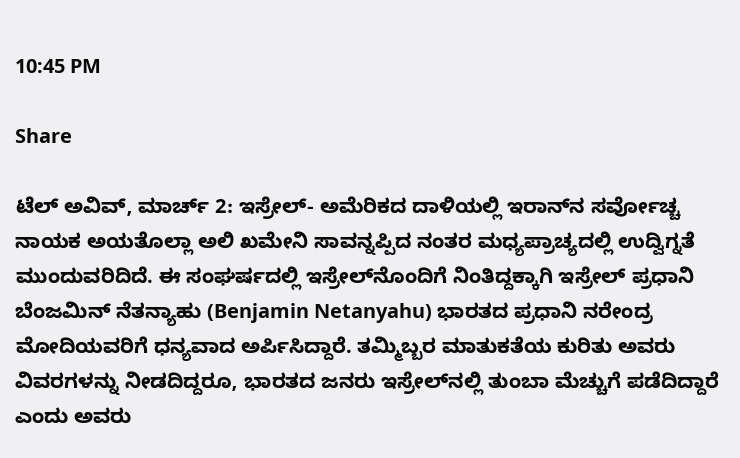10:45 PM

Share

ಟೆಲ್ ಅವಿವ್, ಮಾರ್ಚ್ 2: ಇಸ್ರೇಲ್- ಅಮೆರಿಕದ ದಾಳಿಯಲ್ಲಿ ಇರಾನ್‌ನ ಸರ್ವೋಚ್ಚ ನಾಯಕ ಅಯತೊಲ್ಲಾ ಅಲಿ ಖಮೇನಿ ಸಾವನ್ನಪ್ಪಿದ ನಂತರ ಮಧ್ಯಪ್ರಾಚ್ಯದಲ್ಲಿ ಉದ್ವಿಗ್ನತೆ ಮುಂದುವರಿದಿದೆ. ಈ ಸಂಘರ್ಷದಲ್ಲಿ ಇಸ್ರೇಲ್‌ನೊಂದಿಗೆ ನಿಂತಿದ್ದಕ್ಕಾಗಿ ಇಸ್ರೇಲ್ ಪ್ರಧಾನಿ ಬೆಂಜಮಿನ್ ನೆತನ್ಯಾಹು (Benjamin Netanyahu) ಭಾರತದ ಪ್ರಧಾನಿ ನರೇಂದ್ರ ಮೋದಿಯವರಿಗೆ ಧನ್ಯವಾದ ಅರ್ಪಿಸಿದ್ದಾರೆ. ತಮ್ಮಿಬ್ಬರ ಮಾತುಕತೆಯ ಕುರಿತು ಅವರು ವಿವರಗಳನ್ನು ನೀಡದಿದ್ದರೂ, ಭಾರತದ ಜನರು ಇಸ್ರೇಲ್‌ನಲ್ಲಿ ತುಂಬಾ ಮೆಚ್ಚುಗೆ ಪಡೆದಿದ್ದಾರೆ ಎಂದು ಅವರು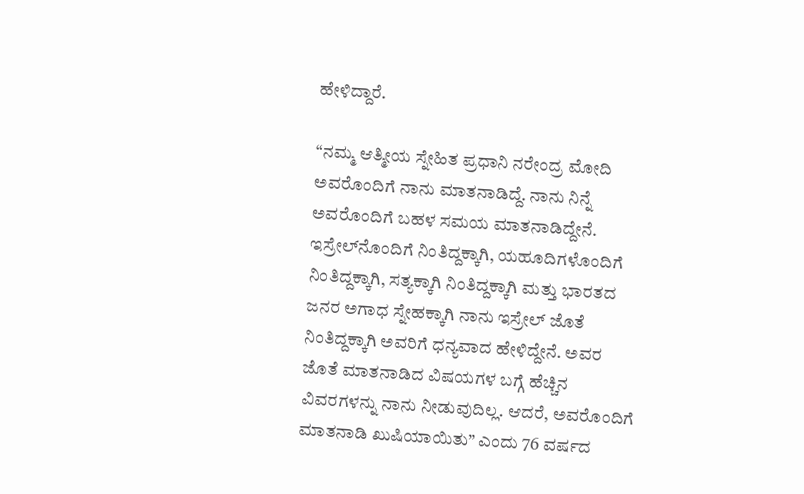ಹೇಳಿದ್ದಾರೆ.

“ನಮ್ಮ ಆತ್ಮೀಯ ಸ್ನೇಹಿತ ಪ್ರಧಾನಿ ನರೇಂದ್ರ ಮೋದಿ ಅವರೊಂದಿಗೆ ನಾನು ಮಾತನಾಡಿದ್ದೆ. ನಾನು ನಿನ್ನೆ ಅವರೊಂದಿಗೆ ಬಹಳ ಸಮಯ ಮಾತನಾಡಿದ್ದೇನೆ. ಇಸ್ರೇಲ್‌ನೊಂದಿಗೆ ನಿಂತಿದ್ದಕ್ಕಾಗಿ, ಯಹೂದಿಗಳೊಂದಿಗೆ ನಿಂತಿದ್ದಕ್ಕಾಗಿ, ಸತ್ಯಕ್ಕಾಗಿ ನಿಂತಿದ್ದಕ್ಕಾಗಿ ಮತ್ತು ಭಾರತದ ಜನರ ಅಗಾಧ ಸ್ನೇಹಕ್ಕಾಗಿ ನಾನು ಇಸ್ರೇಲ್ ಜೊತೆ ನಿಂತಿದ್ದಕ್ಕಾಗಿ ಅವರಿಗೆ ಧನ್ಯವಾದ ಹೇಳಿದ್ದೇನೆ. ಅವರ ಜೊತೆ ಮಾತನಾಡಿದ ವಿಷಯಗಳ ಬಗ್ಗೆ ಹೆಚ್ಚಿನ ವಿವರಗಳನ್ನು ನಾನು ನೀಡುವುದಿಲ್ಲ. ಆದರೆ, ಅವರೊಂದಿಗೆ ಮಾತನಾಡಿ ಖುಷಿಯಾಯಿತು” ಎಂದು 76 ವರ್ಷದ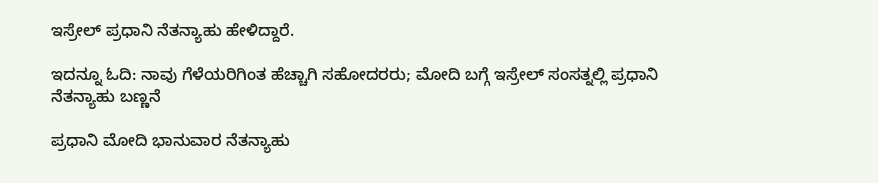ಇಸ್ರೇಲ್ ಪ್ರಧಾನಿ ನೆತನ್ಯಾಹು ಹೇಳಿದ್ದಾರೆ.

ಇದನ್ನೂ ಓದಿ: ನಾವು ಗೆಳೆಯರಿಗಿಂತ ಹೆಚ್ಚಾಗಿ ಸಹೋದರರು; ಮೋದಿ ಬಗ್ಗೆ ಇಸ್ರೇಲ್ ಸಂಸತ್ನಲ್ಲಿ ಪ್ರಧಾನಿ ನೆತನ್ಯಾಹು ಬಣ್ಣನೆ

ಪ್ರಧಾನಿ ಮೋದಿ ಭಾನುವಾರ ನೆತನ್ಯಾಹು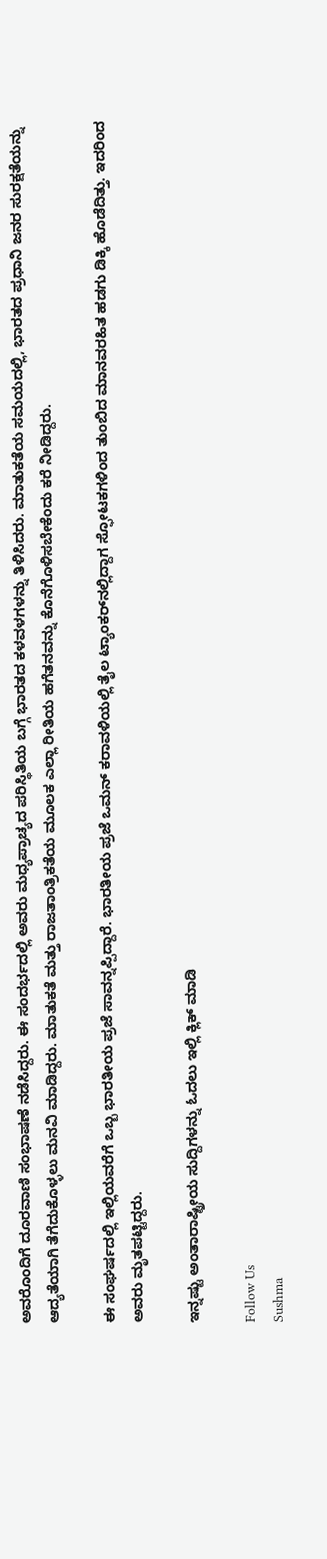ಅವರೊಂದಿಗೆ ದೂರವಾಣಿ ಸಂಭಾಷಣೆ ನಡೆಸಿದ್ದರು. ಈ ಸಂದರ್ಭದಲ್ಲಿ ಅವರು ಮಧ್ಯಪ್ರಾಚ್ಯದ ಪರಿಸ್ಥಿತಿಯ ಬಗ್ಗೆ ಭಾರತದ ಕಳವಳಗಳನ್ನು ತಿಳಿಸಿದರು. ಮಾತುಕತೆಯ ಸಮಯದಲ್ಲಿ, ಭಾರತದ ಪ್ರಧಾನಿ ಜನರ ಸುರಕ್ಷತೆಯನ್ನು ಆದ್ಯತೆಯಾಗಿ ತೆಗೆದುಕೊಳ್ಳಲು ಮನವಿ ಮಾಡಿದ್ದರು. ಮಾತುಕತೆ ಮತ್ತು ರಾಜತಾಂತ್ರಿಕತೆಯ ಮೂಲಕ ಎಲ್ಲಾ ರೀತಿಯ ಹಗೆತನವನ್ನು ಕೊನೆಗೊಳಿಸಬೇಕೆಂದು ಕರೆ ನೀಡಿದ್ದರು.

ಈ ಸಂಘರ್ಷದಲ್ಲಿ ಇಲ್ಲಿಯವರೆಗೆ ಒಬ್ಬ ಭಾರತೀಯ ಪ್ರಜೆ ಸಾವನ್ನಪ್ಪಿದ್ದಾರೆ. ಭಾರತೀಯ ಪ್ರಜೆ ಒಮನ್ ಕರಾವಳಿಯಲ್ಲಿ ತೈಲ ಟ್ಯಾಂಕರ್‌ನಲ್ಲಿದ್ದಾಗ ಸ್ಫೋಟಕಗಳಿಂದ ತುಂಬಿದ ಮಾನವರಹಿತ ಹಡಗು ಡಿಕ್ಕಿ ಹೊಡೆದಿತ್ತು. ಇದರಿಂದ ಅವರು ಮೃತಪಟ್ಟಿದ್ದರು.

ಇನ್ನಷ್ಟು ಅಂತಾರಾಷ್ಟ್ರೀಯ ಸುದ್ದಿಗಳನ್ನು ಓದಲು ಇಲ್ಲಿ ಕ್ಲಿಕ್ ಮಾಡಿ

Follow Us
Sushma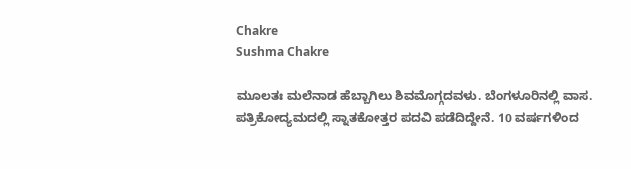Chakre
Sushma Chakre

ಮೂಲತಃ ಮಲೆನಾಡ ಹೆಬ್ಬಾಗಿಲು ಶಿವಮೊಗ್ಗದವಳು. ಬೆಂಗಳೂರಿನಲ್ಲಿ ವಾಸ. ಪತ್ರಿಕೋದ್ಯಮದಲ್ಲಿ ಸ್ನಾತಕೋತ್ತರ ಪದವಿ ಪಡೆದಿದ್ದೇನೆ. 10 ವರ್ಷಗಳಿಂದ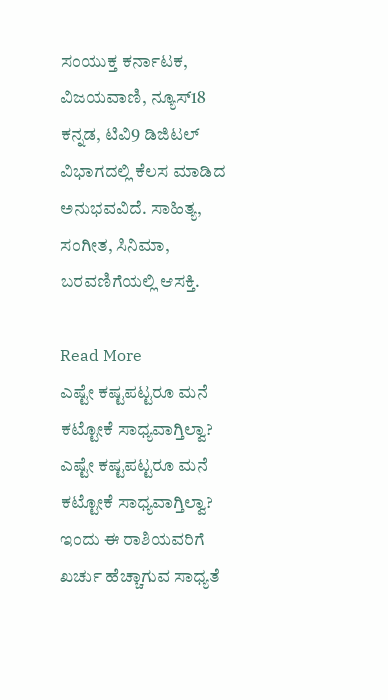ಸಂಯುಕ್ತ ಕರ್ನಾಟಕ, ವಿಜಯವಾಣಿ, ನ್ಯೂಸ್18 ಕನ್ನಡ, ಟಿವಿ9 ಡಿಜಿಟಲ್ ವಿಭಾಗದಲ್ಲಿ ಕೆಲಸ ಮಾಡಿದ ಅನುಭವವಿದೆ. ಸಾಹಿತ್ಯ, ಸಂಗೀತ, ಸಿನಿಮಾ, ಬರವಣಿಗೆಯಲ್ಲಿ ಆಸಕ್ತಿ.

Read More
ಎಷ್ಟೇ ಕಷ್ಟಪಟ್ಟರೂ ಮನೆ ಕಟ್ಟೋಕೆ ಸಾಧ್ಯವಾಗ್ತಿಲ್ವಾ?
ಎಷ್ಟೇ ಕಷ್ಟಪಟ್ಟರೂ ಮನೆ ಕಟ್ಟೋಕೆ ಸಾಧ್ಯವಾಗ್ತಿಲ್ವಾ?
ಇಂದು ಈ ರಾಶಿಯವರಿಗೆ ಖರ್ಚು ಹೆಚ್ಚಾಗುವ ಸಾಧ್ಯತೆ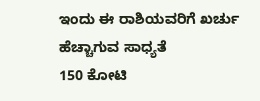ಇಂದು ಈ ರಾಶಿಯವರಿಗೆ ಖರ್ಚು ಹೆಚ್ಚಾಗುವ ಸಾಧ್ಯತೆ
150 ಕೋಟಿ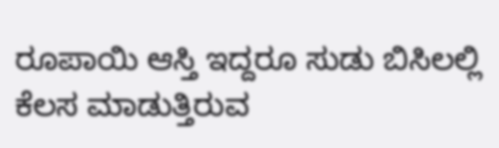ರೂಪಾಯಿ ಆಸ್ತಿ ಇದ್ದರೂ ಸುಡು ಬಿಸಿಲಲ್ಲಿ ಕೆಲಸ ಮಾಡುತ್ತಿರುವ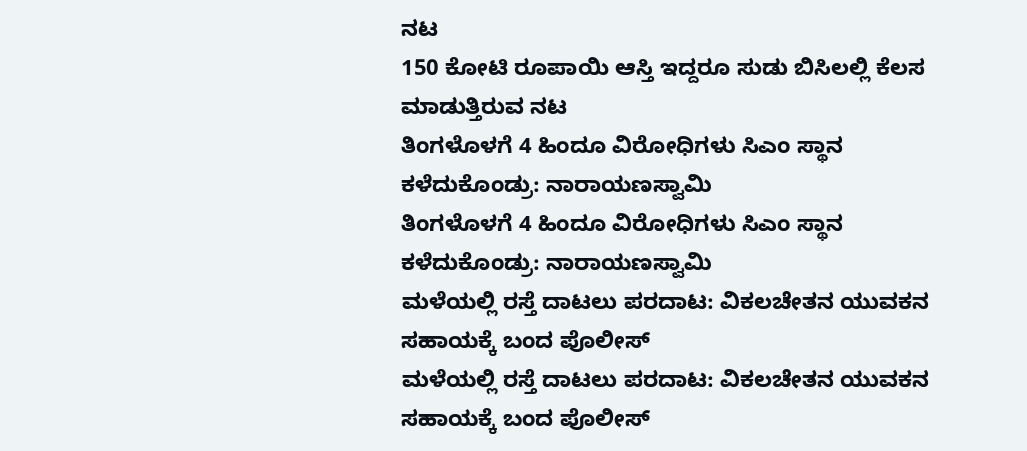ನಟ
150 ಕೋಟಿ ರೂಪಾಯಿ ಆಸ್ತಿ ಇದ್ದರೂ ಸುಡು ಬಿಸಿಲಲ್ಲಿ ಕೆಲಸ ಮಾಡುತ್ತಿರುವ ನಟ
ತಿಂಗಳೊಳಗೆ 4 ಹಿಂದೂ ವಿರೋಧಿಗಳು ಸಿಎಂ ಸ್ಥಾನ ಕಳೆದುಕೊಂಡ್ರು: ನಾರಾಯಣಸ್ವಾಮಿ
ತಿಂಗಳೊಳಗೆ 4 ಹಿಂದೂ ವಿರೋಧಿಗಳು ಸಿಎಂ ಸ್ಥಾನ ಕಳೆದುಕೊಂಡ್ರು: ನಾರಾಯಣಸ್ವಾಮಿ
ಮಳೆಯಲ್ಲಿ ರಸ್ತೆ ದಾಟಲು ಪರದಾಟ: ವಿಕಲಚೇತನ ಯುವಕನ ಸಹಾಯಕ್ಕೆ ಬಂದ ಪೊಲೀಸ್
ಮಳೆಯಲ್ಲಿ ರಸ್ತೆ ದಾಟಲು ಪರದಾಟ: ವಿಕಲಚೇತನ ಯುವಕನ ಸಹಾಯಕ್ಕೆ ಬಂದ ಪೊಲೀಸ್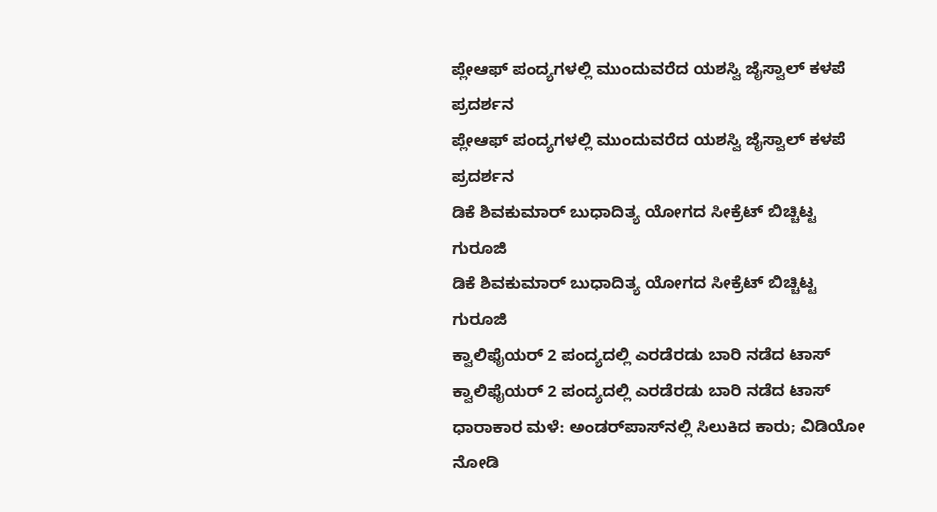ಪ್ಲೇಆಫ್‌ ಪಂದ್ಯಗಳಲ್ಲಿ ಮುಂದುವರೆದ ಯಶಸ್ವಿ ಜೈಸ್ವಾಲ್ ಕಳಪೆ ಪ್ರದರ್ಶನ
ಪ್ಲೇಆಫ್‌ ಪಂದ್ಯಗಳಲ್ಲಿ ಮುಂದುವರೆದ ಯಶಸ್ವಿ ಜೈಸ್ವಾಲ್ ಕಳಪೆ ಪ್ರದರ್ಶನ
ಡಿಕೆ ಶಿವಕುಮಾರ್ ಬುಧಾದಿತ್ಯ ಯೋಗದ ಸೀಕ್ರೆಟ್ ಬಿಚ್ಚಿಟ್ಟ ಗುರೂಜಿ
ಡಿಕೆ ಶಿವಕುಮಾರ್ ಬುಧಾದಿತ್ಯ ಯೋಗದ ಸೀಕ್ರೆಟ್ ಬಿಚ್ಚಿಟ್ಟ ಗುರೂಜಿ
ಕ್ವಾಲಿಫೈಯರ್ 2 ಪಂದ್ಯದಲ್ಲಿ ಎರಡೆರಡು ಬಾರಿ ನಡೆದ ಟಾಸ್
ಕ್ವಾಲಿಫೈಯರ್ 2 ಪಂದ್ಯದಲ್ಲಿ ಎರಡೆರಡು ಬಾರಿ ನಡೆದ ಟಾಸ್
ಧಾರಾಕಾರ ಮಳೆ: ಅಂಡರ್‌ಪಾಸ್‌ನಲ್ಲಿ ಸಿಲುಕಿದ ಕಾರು; ವಿಡಿಯೋ ನೋಡಿ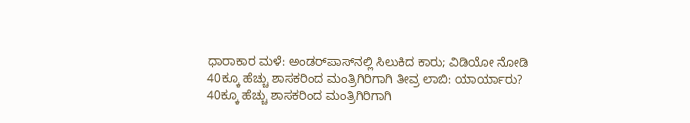ಧಾರಾಕಾರ ಮಳೆ: ಅಂಡರ್‌ಪಾಸ್‌ನಲ್ಲಿ ಸಿಲುಕಿದ ಕಾರು; ವಿಡಿಯೋ ನೋಡಿ
40ಕ್ಕೂ ಹೆಚ್ಚು ಶಾಸಕರಿಂದ ಮಂತ್ರಿಗಿರಿಗಾಗಿ ತೀವ್ರ ಲಾಬಿ: ಯಾರ್ಯಾರು?
40ಕ್ಕೂ ಹೆಚ್ಚು ಶಾಸಕರಿಂದ ಮಂತ್ರಿಗಿರಿಗಾಗಿ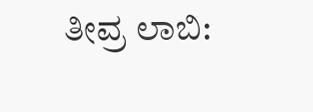ತೀವ್ರ ಲಾಬಿ: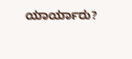ಯಾರ್ಯಾರು?